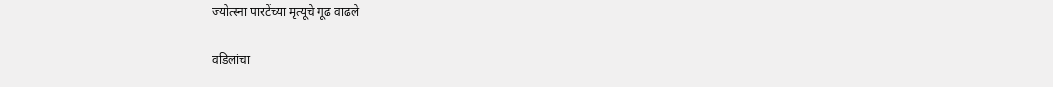ज्योत्स्ना पारटेंच्या मृत्यूचे गूढ वाढले

वडिलांचा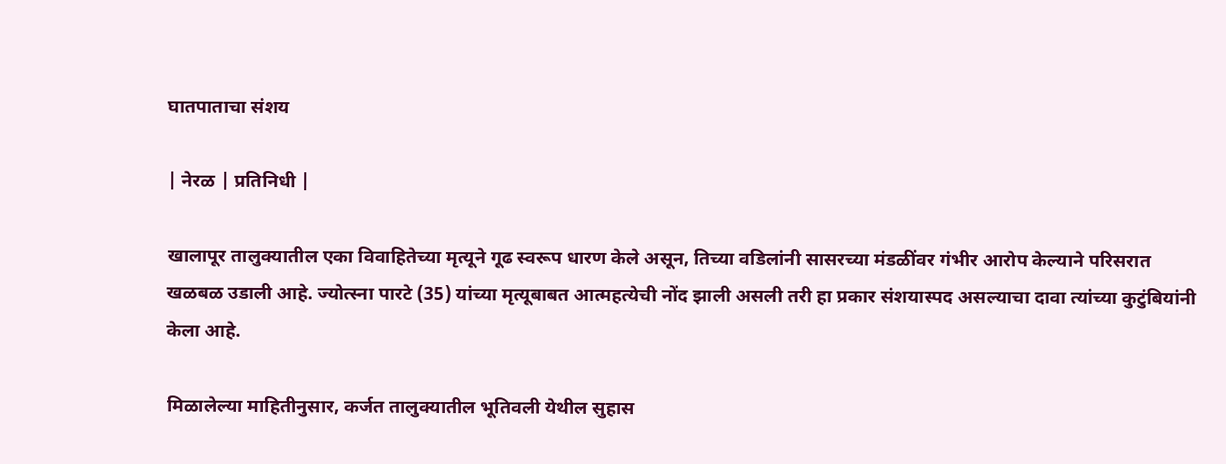घातपाताचा संशय

| नेरळ | प्रतिनिधी |

खालापूर तालुक्यातील एका विवाहितेच्या मृत्यूने गूढ स्वरूप धारण केले असून, तिच्या वडिलांनी सासरच्या मंडळींवर गंभीर आरोप केल्याने परिसरात खळबळ उडाली आहे. ज्योत्स्ना पारटे (35) यांच्या मृत्यूबाबत आत्महत्येची नोंद झाली असली तरी हा प्रकार संशयास्पद असल्याचा दावा त्यांच्या कुटुंबियांनी केला आहे.

मिळालेल्या माहितीनुसार, कर्जत तालुक्यातील भूतिवली येथील सुहास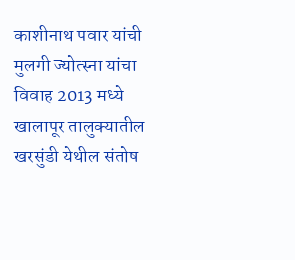काशीनाथ पवार यांची मुलगी ज्योत्स्ना यांचा विवाह 2013 मध्ये खालापूर तालुक्यातील खरसुंडी येथील संतोष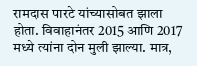रामदास पारटे यांच्यासोबत झाला होता. विवाहानंतर 2015 आणि 2017 मध्ये त्यांना दोन मुली झाल्या. मात्र,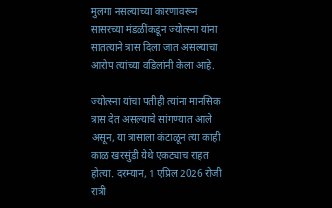मुलगा नसल्याच्या कारणावरून सासरच्या मंडळींकडून ज्योत्स्ना यांना सातत्याने त्रास दिला जात असल्याचा आरोप त्यांच्या वडिलांनी केला आहे.

ज्योत्स्ना यांचा पतीही त्यांना मानसिक त्रास देत असल्याचे सांगण्यात आले असून, या त्रासाला कंटाळून त्या काही काळ खरसुंडी येथे एकट्याच राहत होत्या. दरम्यान, 1 एप्रिल 2026 रोजी रात्री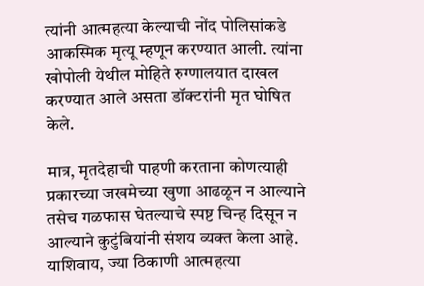त्यांनी आत्महत्या केल्याची नोंद पोलिसांकडे आकस्मिक मृत्यू म्हणून करण्यात आली. त्यांना खोपोली येथील मोहिते रुग्णालयात दाखल करण्यात आले असता डॉक्टरांनी मृत घोषित केले.

मात्र, मृतदेहाची पाहणी करताना कोणत्याही प्रकारच्या जखमेच्या खुणा आढळून न आल्याने तसेच गळफास घेतल्याचे स्पष्ट चिन्ह दिसून न आल्याने कुटुंबियांनी संशय व्यक्त केला आहे. याशिवाय, ज्या ठिकाणी आत्महत्या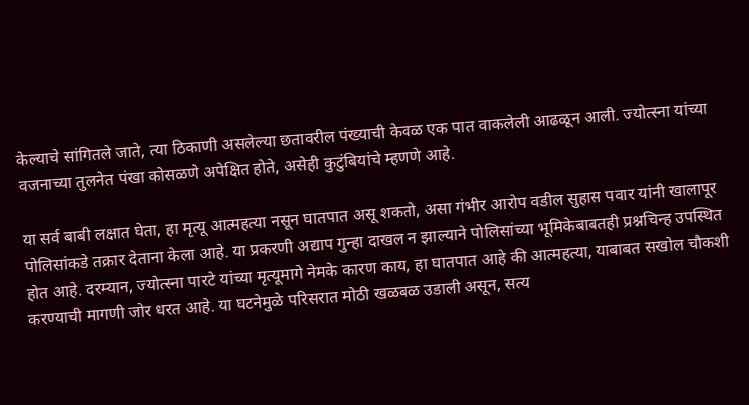केल्याचे सांगितले जाते, त्या ठिकाणी असलेल्या छतावरील पंख्याची केवळ एक पात वाकलेली आढळून आली. ज्योत्स्ना यांच्या वजनाच्या तुलनेत पंखा कोसळणे अपेक्षित होते, असेही कुटुंबियांचे म्हणणे आहे.

या सर्व बाबी लक्षात घेता, हा मृत्यू आत्महत्या नसून घातपात असू शकतो, असा गंभीर आरोप वडील सुहास पवार यांनी खालापूर पोलिसांकडे तक्रार देताना केला आहे. या प्रकरणी अद्याप गुन्हा दाखल न झाल्याने पोलिसांच्या भूमिकेबाबतही प्रश्नचिन्ह उपस्थित होत आहे. दरम्यान, ज्योत्स्ना पारटे यांच्या मृत्यूमागे नेमके कारण काय, हा घातपात आहे की आत्महत्या, याबाबत सखोल चौकशी करण्याची मागणी जोर धरत आहे. या घटनेमुळे परिसरात मोठी खळबळ उडाली असून, सत्य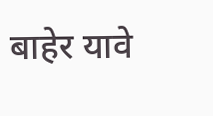बाहेर यावे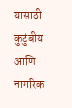यासाठी कुटुंबीय आणि नागरिक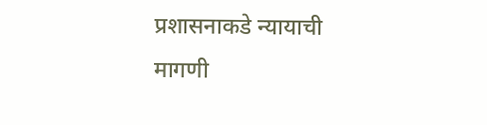प्रशासनाकडे न्यायाची मागणी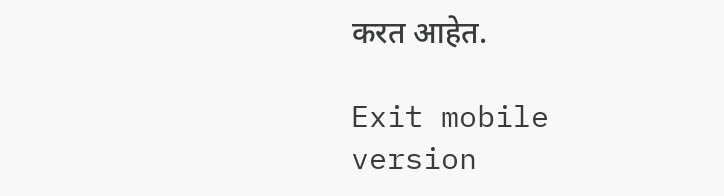करत आहेत.

Exit mobile version